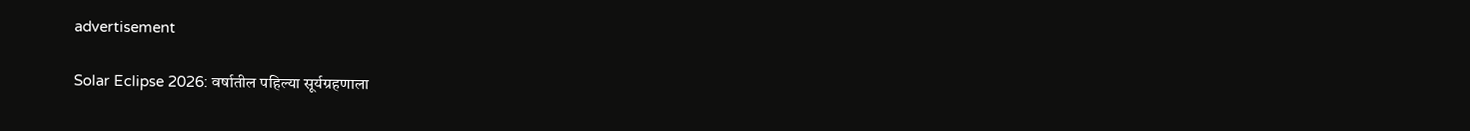advertisement

Solar Eclipse 2026: वर्षातील पहिल्या सूर्यग्रहणाला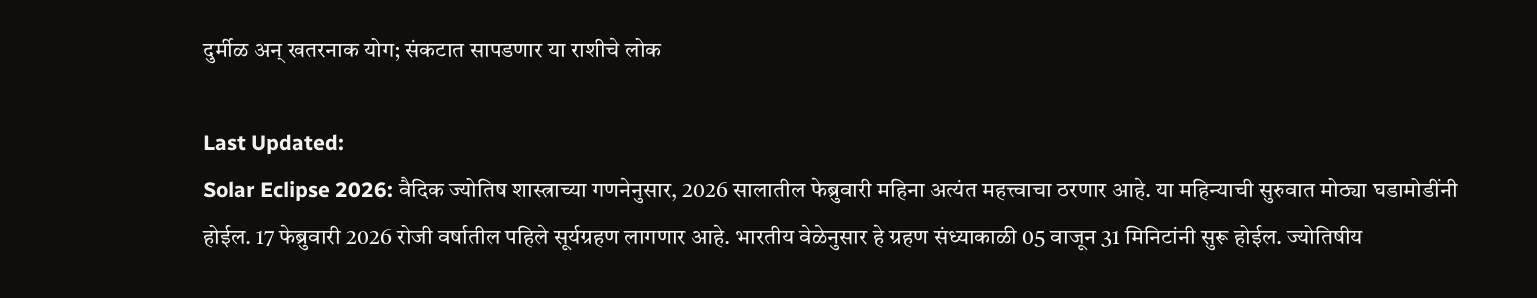दुर्मीळ अन् खतरनाक योग; संकटात सापडणार या राशीचे लोक

Last Updated:
Solar Eclipse 2026: वैदिक ज्योतिष शास्त्राच्या गणनेनुसार, 2026 सालातील फेब्रुवारी महिना अत्यंत महत्त्वाचा ठरणार आहे. या महिन्याची सुरुवात मोठ्या घडामोडींनी होईल. 17 फेब्रुवारी 2026 रोजी वर्षातील पहिले सूर्यग्रहण लागणार आहे. भारतीय वेळेनुसार हे ग्रहण संध्याकाळी 05 वाजून 31 मिनिटांनी सुरू होईल. ज्योतिषीय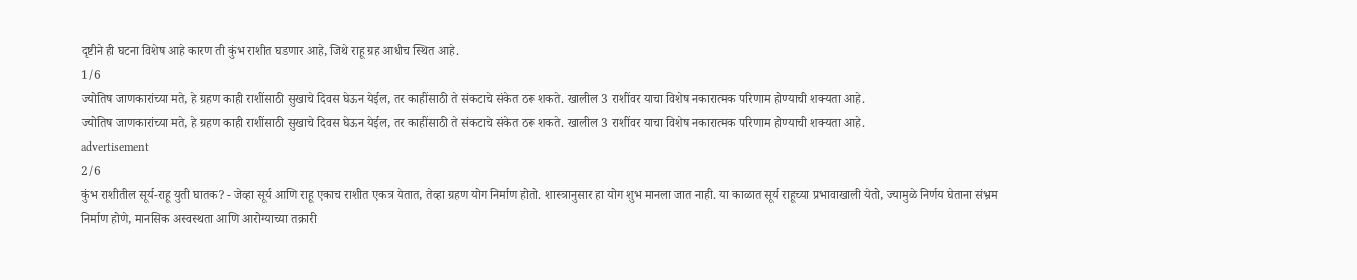दृष्टीने ही घटना विशेष आहे कारण ती कुंभ राशीत घडणार आहे, जिथे राहू ग्रह आधीच स्थित आहे.
1/6
ज्योतिष जाणकारांच्या मते, हे ग्रहण काही राशींसाठी सुखाचे दिवस घेऊन येईल, तर काहींसाठी ते संकटाचे संकेत ठरू शकते. खालील 3 राशींवर याचा विशेष नकारात्मक परिणाम होण्याची शक्यता आहे.
ज्योतिष जाणकारांच्या मते, हे ग्रहण काही राशींसाठी सुखाचे दिवस घेऊन येईल, तर काहींसाठी ते संकटाचे संकेत ठरू शकते. खालील 3 राशींवर याचा विशेष नकारात्मक परिणाम होण्याची शक्यता आहे.
advertisement
2/6
कुंभ राशीतील सूर्य-राहू युती घातक? - जेव्हा सूर्य आणि राहू एकाच राशीत एकत्र येतात, तेव्हा ग्रहण योग निर्माण होतो. शास्त्रानुसार हा योग शुभ मानला जात नाही. या काळात सूर्य राहूच्या प्रभावाखाली येतो, ज्यामुळे निर्णय घेताना संभ्रम निर्माण होणे, मानसिक अस्वस्थता आणि आरोग्याच्या तक्रारी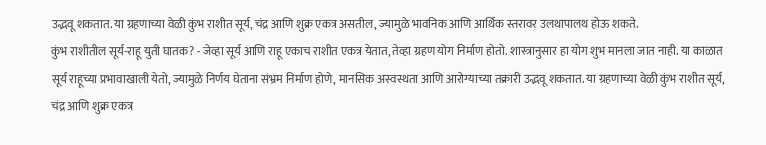उद्भवू शकतात. या ग्रहणाच्या वेळी कुंभ राशीत सूर्य, चंद्र आणि शुक्र एकत्र असतील, ज्यामुळे भावनिक आणि आर्थिक स्तरावर उलथापालथ होऊ शकते.
कुंभ राशीतील सूर्य-राहू युती घातक? - जेव्हा सूर्य आणि राहू एकाच राशीत एकत्र येतात, तेव्हा ग्रहण योग निर्माण होतो. शास्त्रानुसार हा योग शुभ मानला जात नाही. या काळात सूर्य राहूच्या प्रभावाखाली येतो, ज्यामुळे निर्णय घेताना संभ्रम निर्माण होणे, मानसिक अस्वस्थता आणि आरोग्याच्या तक्रारी उद्भवू शकतात. या ग्रहणाच्या वेळी कुंभ राशीत सूर्य, चंद्र आणि शुक्र एकत्र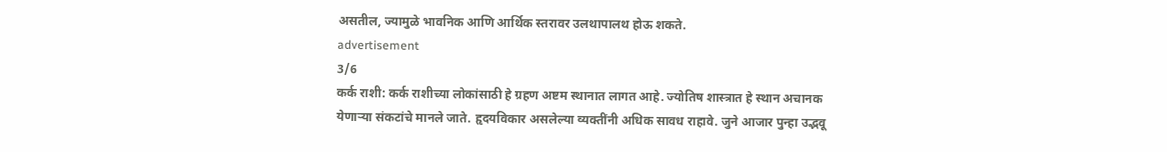असतील, ज्यामुळे भावनिक आणि आर्थिक स्तरावर उलथापालथ होऊ शकते.
advertisement
3/6
कर्क राशी: कर्क राशीच्या लोकांसाठी हे ग्रहण अष्टम स्थानात लागत आहे. ज्योतिष शास्त्रात हे स्थान अचानक येणाऱ्या संकटांचे मानले जाते. हृदयविकार असलेल्या व्यक्तींनी अधिक सावध राहावे. जुने आजार पुन्हा उद्भवू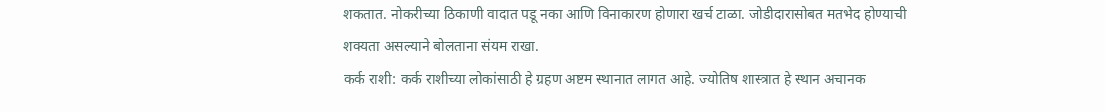शकतात. नोकरीच्या ठिकाणी वादात पडू नका आणि विनाकारण होणारा खर्च टाळा. जोडीदारासोबत मतभेद होण्याची शक्यता असल्याने बोलताना संयम राखा.
कर्क राशी: कर्क राशीच्या लोकांसाठी हे ग्रहण अष्टम स्थानात लागत आहे. ज्योतिष शास्त्रात हे स्थान अचानक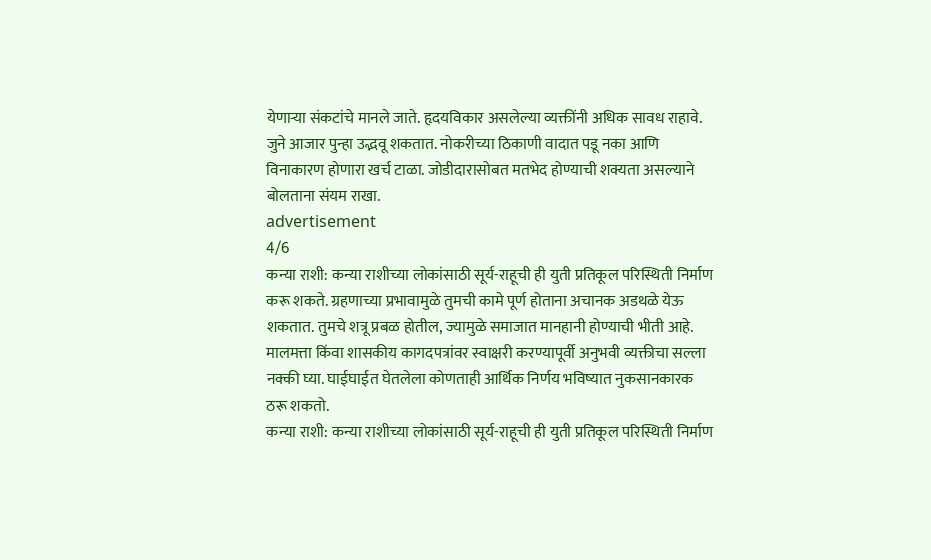येणाऱ्या संकटांचे मानले जाते. हृदयविकार असलेल्या व्यक्तींनी अधिक सावध राहावे. जुने आजार पुन्हा उद्भवू शकतात. नोकरीच्या ठिकाणी वादात पडू नका आणि विनाकारण होणारा खर्च टाळा. जोडीदारासोबत मतभेद होण्याची शक्यता असल्याने बोलताना संयम राखा.
advertisement
4/6
कन्या राशी: कन्या राशीच्या लोकांसाठी सूर्य-राहूची ही युती प्रतिकूल परिस्थिती निर्माण करू शकते. ग्रहणाच्या प्रभावामुळे तुमची कामे पूर्ण होताना अचानक अडथळे येऊ शकतात. तुमचे शत्रू प्रबळ होतील, ज्यामुळे समाजात मानहानी होण्याची भीती आहे. मालमत्ता किंवा शासकीय कागदपत्रांवर स्वाक्षरी करण्यापूर्वी अनुभवी व्यक्तीचा सल्ला नक्की घ्या. घाईघाईत घेतलेला कोणताही आर्थिक निर्णय भविष्यात नुकसानकारक ठरू शकतो.
कन्या राशी: कन्या राशीच्या लोकांसाठी सूर्य-राहूची ही युती प्रतिकूल परिस्थिती निर्माण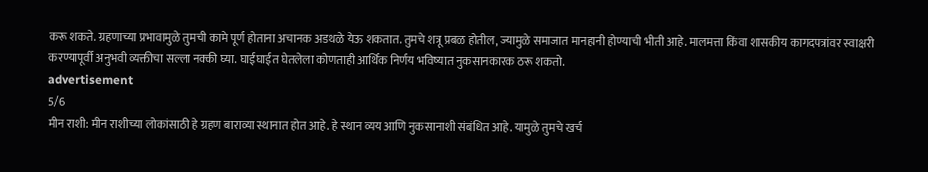करू शकते. ग्रहणाच्या प्रभावामुळे तुमची कामे पूर्ण होताना अचानक अडथळे येऊ शकतात. तुमचे शत्रू प्रबळ होतील, ज्यामुळे समाजात मानहानी होण्याची भीती आहे. मालमत्ता किंवा शासकीय कागदपत्रांवर स्वाक्षरी करण्यापूर्वी अनुभवी व्यक्तीचा सल्ला नक्की घ्या. घाईघाईत घेतलेला कोणताही आर्थिक निर्णय भविष्यात नुकसानकारक ठरू शकतो.
advertisement
5/6
मीन राशी: मीन राशीच्या लोकांसाठी हे ग्रहण बाराव्या स्थानात होत आहे. हे स्थान व्यय आणि नुकसानाशी संबंधित आहे. यामुळे तुमचे खर्च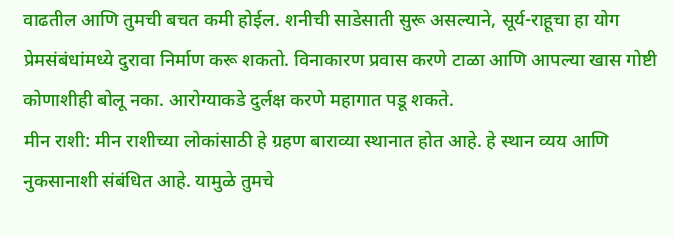वाढतील आणि तुमची बचत कमी होईल. शनीची साडेसाती सुरू असल्याने, सूर्य-राहूचा हा योग प्रेमसंबंधांमध्ये दुरावा निर्माण करू शकतो. विनाकारण प्रवास करणे टाळा आणि आपल्या खास गोष्टी कोणाशीही बोलू नका. आरोग्याकडे दुर्लक्ष करणे महागात पडू शकते.
मीन राशी: मीन राशीच्या लोकांसाठी हे ग्रहण बाराव्या स्थानात होत आहे. हे स्थान व्यय आणि नुकसानाशी संबंधित आहे. यामुळे तुमचे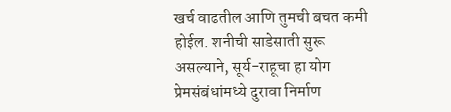खर्च वाढतील आणि तुमची बचत कमी होईल. शनीची साडेसाती सुरू असल्याने, सूर्य-राहूचा हा योग प्रेमसंबंधांमध्ये दुरावा निर्माण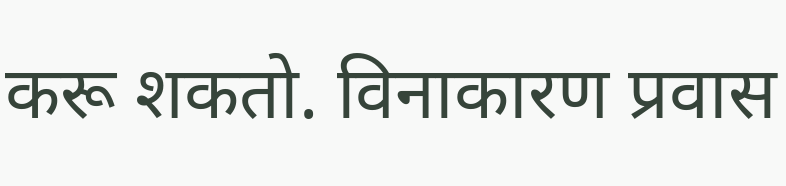करू शकतो. विनाकारण प्रवास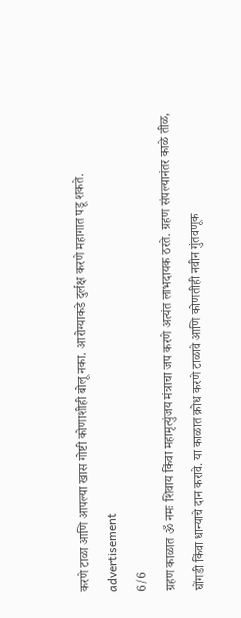करणे टाळा आणि आपल्या खास गोष्टी कोणाशीही बोलू नका. आरोग्याकडे दुर्लक्ष करणे महागात पडू शकते.
advertisement
6/6
ग्रहण काळात ॐ नमः शिवाय किंवा महामृत्युंजय मंत्राचा जप करणे अत्यंत लाभदायक ठरते. ग्रहण संपल्यानंतर काळे तीळ, घोंगडी किंवा धान्याचे दान करावे. या काळात क्रोध करणे टाळावे आणि कोणतीही नवीन गुंतवणूक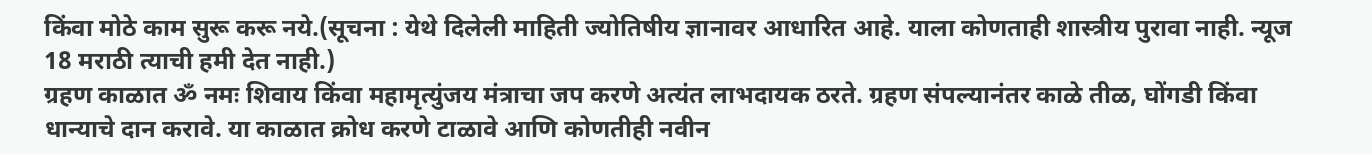किंवा मोठे काम सुरू करू नये.(सूचना : येथे दिलेली माहिती ज्योतिषीय ज्ञानावर आधारित आहे. याला कोणताही शास्त्रीय पुरावा नाही. न्यूज 18 मराठी त्याची हमी देत नाही.)
ग्रहण काळात ॐ नमः शिवाय किंवा महामृत्युंजय मंत्राचा जप करणे अत्यंत लाभदायक ठरते. ग्रहण संपल्यानंतर काळे तीळ, घोंगडी किंवा धान्याचे दान करावे. या काळात क्रोध करणे टाळावे आणि कोणतीही नवीन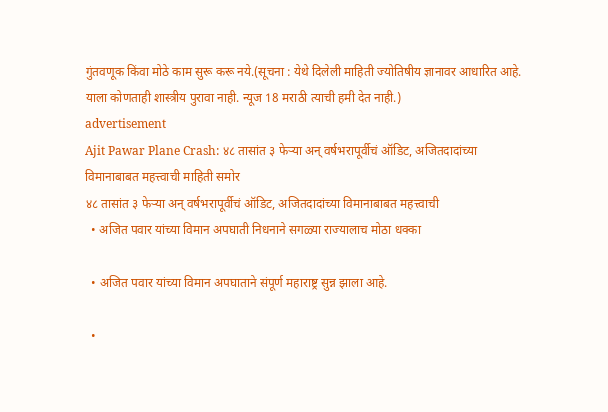गुंतवणूक किंवा मोठे काम सुरू करू नये.(सूचना : येथे दिलेली माहिती ज्योतिषीय ज्ञानावर आधारित आहे. याला कोणताही शास्त्रीय पुरावा नाही. न्यूज 18 मराठी त्याची हमी देत नाही.)
advertisement
Ajit Pawar Plane Crash: ४८ तासांत ३ फेऱ्या अन् वर्षभरापूर्वीचं ऑडिट, अजितदादांच्या विमानाबाबत महत्त्वाची माहिती समोर
४८ तासांत ३ फेऱ्या अन् वर्षभरापूर्वीचं ऑडिट, अजितदादांच्या विमानाबाबत महत्त्वाची
  • अजित पवार यांच्या विमान अपघाती निधनाने सगळ्या राज्यालाच मोठा धक्का

  • अजित पवार यांच्या विमान अपघाताने संपूर्ण महाराष्ट्र सुन्न झाला आहे.

  •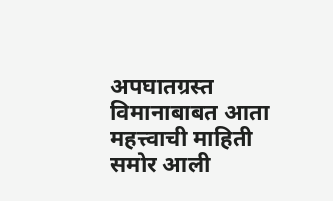अपघातग्रस्त विमानाबाबत आता महत्त्वाची माहिती समोर आली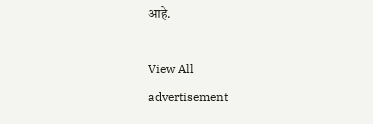आहे.

View All
advertisement